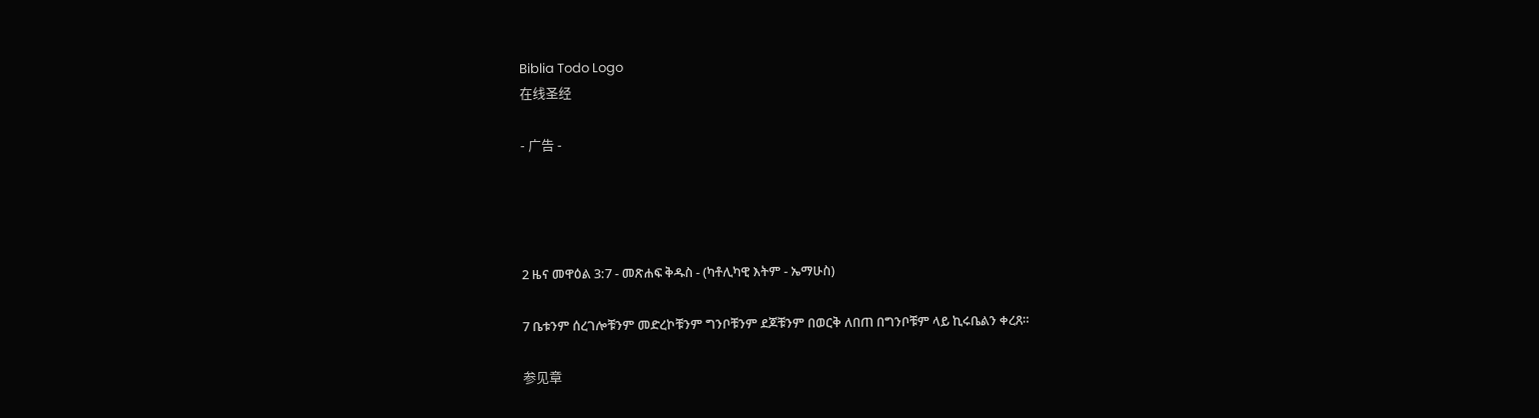Biblia Todo Logo
在线圣经

- 广告 -




2 ዜና መዋዕል 3:7 - መጽሐፍ ቅዱስ - (ካቶሊካዊ እትም - ኤማሁስ)

7 ቤቱንም ሰረገሎቹንም መድረኮቹንም ግንቦቹንም ደጆቹንም በወርቅ ለበጠ በግንቦቹም ላይ ኪሩቤልን ቀረጸ።

参见章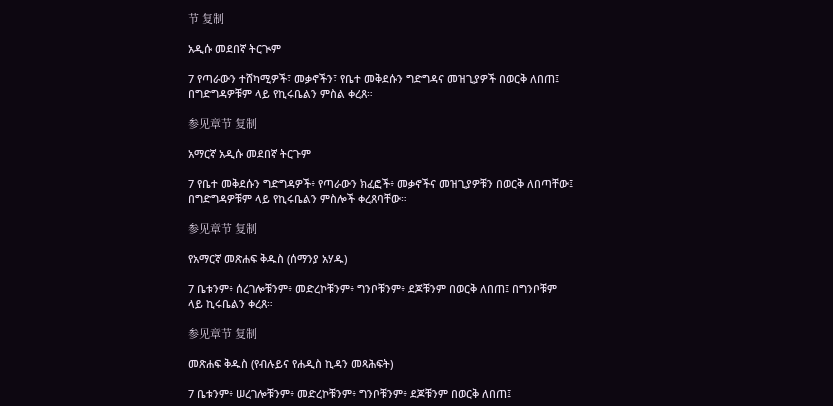节 复制

አዲሱ መደበኛ ትርጒም

7 የጣራውን ተሸካሚዎች፣ መቃኖችን፣ የቤተ መቅደሱን ግድግዳና መዝጊያዎች በወርቅ ለበጠ፤ በግድግዳዎቹም ላይ የኪሩቤልን ምስል ቀረጸ።

参见章节 复制

አማርኛ አዲሱ መደበኛ ትርጉም

7 የቤተ መቅደሱን ግድግዳዎች፥ የጣራውን ክፈፎች፥ መቃኖችና መዝጊያዎቹን በወርቅ ለበጣቸው፤ በግድግዳዎቹም ላይ የኪሩቤልን ምስሎች ቀረጸባቸው።

参见章节 复制

የአማርኛ መጽሐፍ ቅዱስ (ሰማንያ አሃዱ)

7 ቤቱንም፥ ሰረገሎቹንም፥ መድረኮቹንም፥ ግንቦቹንም፥ ደጆቹንም በወርቅ ለበጠ፤ በግንቦቹም ላይ ኪሩቤልን ቀረጸ።

参见章节 复制

መጽሐፍ ቅዱስ (የብሉይና የሐዲስ ኪዳን መጻሕፍት)

7 ቤቱንም፥ ሠረገሎቹንም፥ መድረኮቹንም፥ ግንቦቹንም፥ ደጆቹንም በወርቅ ለበጠ፤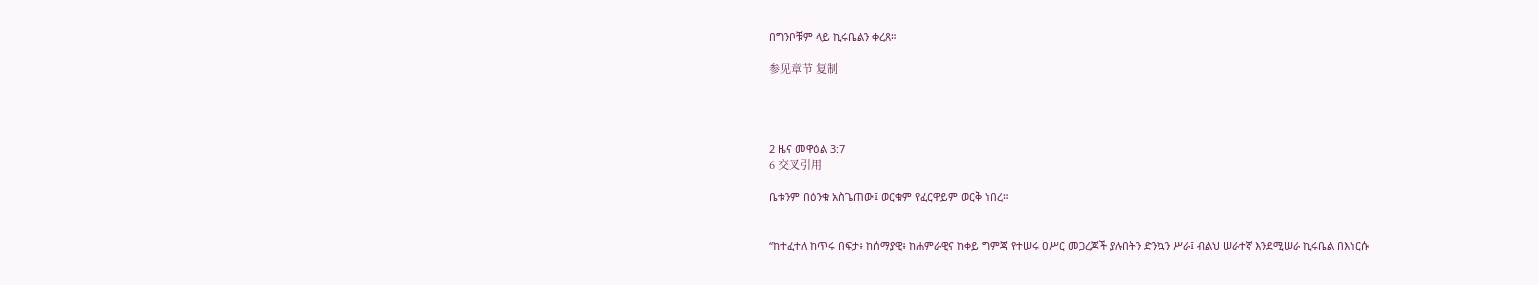በግንቦቹም ላይ ኪሩቤልን ቀረጸ።

参见章节 复制




2 ዜና መዋዕል 3:7
6 交叉引用

ቤቱንም በዕንቁ አስጌጠው፤ ወርቁም የፈርዋይም ወርቅ ነበረ።


“ከተፈተለ ከጥሩ በፍታ፥ ከሰማያዊ፥ ከሐምራዊና ከቀይ ግምጃ የተሠሩ ዐሥር መጋረጆች ያሉበትን ድንኳን ሥራ፤ ብልህ ሠራተኛ እንደሚሠራ ኪሩቤል በእነርሱ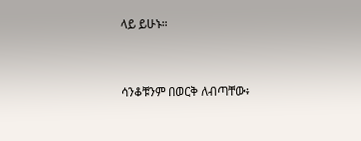ላይ ይሁኑ።


ሳንቆቹንም በወርቅ ለብጣቸው፥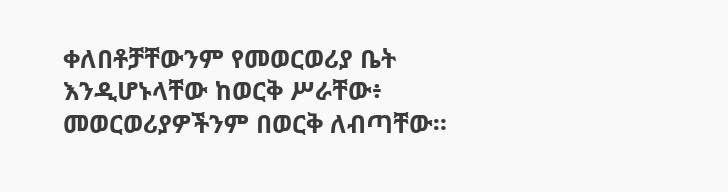ቀለበቶቻቸውንም የመወርወሪያ ቤት እንዲሆኑላቸው ከወርቅ ሥራቸው፥ መወርወሪያዎችንም በወርቅ ለብጣቸው።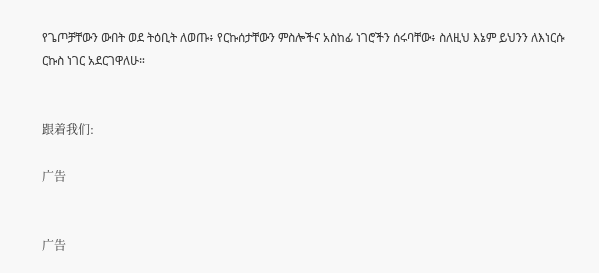የጌጦቻቸውን ውበት ወደ ትዕቢት ለወጡ፥ የርኩሰታቸውን ምስሎችና አስከፊ ነገሮችን ሰሩባቸው፥ ስለዚህ እኔም ይህንን ለእነርሱ ርኩስ ነገር አደርገዋለሁ።


跟着我们:

广告


广告